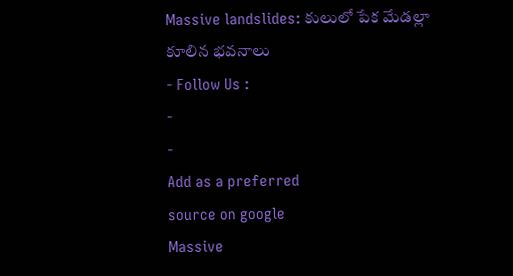Massive landslides: కులులో పేక మేడల్లా కూలిన భవనాలు
- Follow Us :
-
-
Add as a preferred
source on google
Massive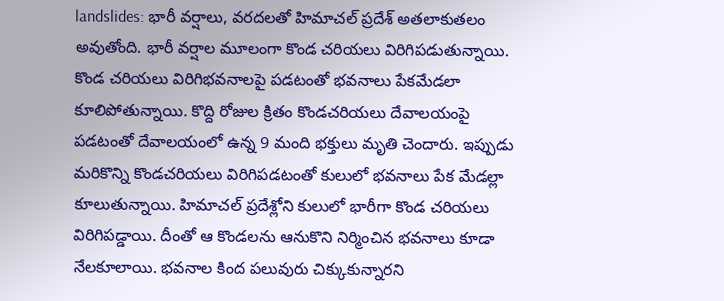landslides: భారీ వర్షాలు, వరదలతో హిమాచల్ ప్రదేశ్ అతలాకుతలం అవుతోంది. భారీ వర్షాల మూలంగా కొండ చరియలు విరిగిపడుతున్నాయి. కొండ చరియలు విరిగిభవనాలపై పడటంతో భవనాలు పేకమేడలా కూలిపోతున్నాయి. కొద్ది రోజుల క్రితం కొండచరియలు దేవాలయంపై పడటంతో దేవాలయంలో ఉన్న 9 మంది భక్తులు మృతి చెందారు. ఇప్పుడు మరికొన్ని కొండచరియలు విరిగిపడటంతో కులులో భవనాలు పేక మేడల్లా కూలుతున్నాయి. హిమాచల్ ప్రదేశ్లోని కులులో భారీగా కొండ చరియలు విరిగిపడ్డాయి. దీంతో ఆ కొండలను ఆనుకొని నిర్మించిన భవనాలు కూడా నేలకూలాయి. భవనాల కింద పలువురు చిక్కుకున్నారని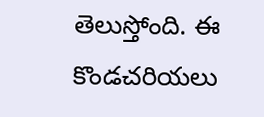తెలుస్తోంది. ఈ కొండచరియలు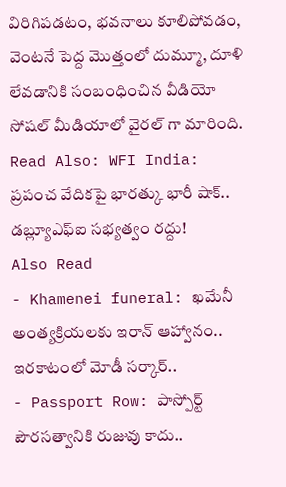విరిగిపడటం, భవనాలు కూలిపోవడం, వెంటనే పెద్ద మొత్తంలో దుమ్మూ, దూళి లేవడానికి సంబంధించిన వీడియో సోషల్ మీడియాలో వైరల్ గా మారింది.
Read Also: WFI India: ప్రపంచ వేదికపై భారత్కు భారీ షాక్.. డబ్ల్యూఎఫ్ఐ సభ్యత్వం రద్దు!
Also Read
- Khamenei funeral: ఖమేనీ అంత్యక్రియలకు ఇరాన్ ఆహ్వానం.. ఇరకాటంలో మోడీ సర్కార్..
- Passport Row: పాస్పోర్ట్ పౌరసత్వానికి రుజువు కాదు..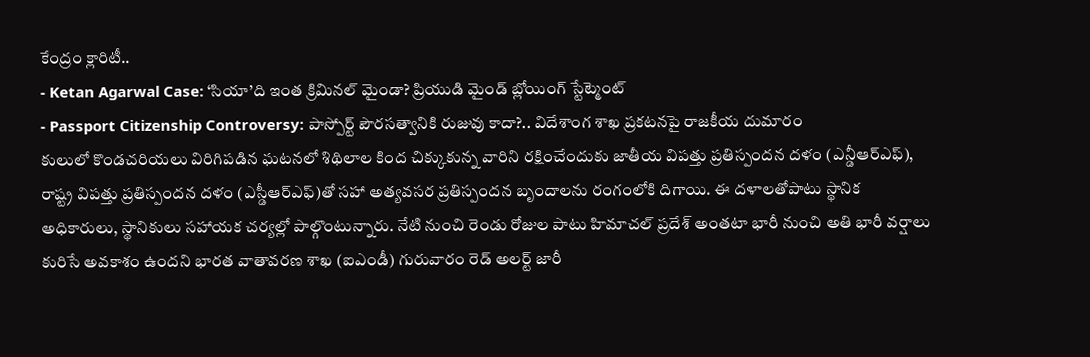కేంద్రం క్లారిటీ..
- Ketan Agarwal Case: ‘సియా’ది ఇంత క్రిమినల్ మైండా? ప్రియుడి మైండ్ బ్లోయింగ్ స్టేట్మెంట్
- Passport Citizenship Controversy: పాస్పోర్ట్ పౌరసత్వానికి రుజువు కాదా?.. విదేశాంగ శాఖ ప్రకటనపై రాజకీయ దుమారం
కులులో కొండచరియలు విరిగిపడిన ఘటనలో శిథిలాల కింద చిక్కుకున్న వారిని రక్షించేందుకు జాతీయ విపత్తు ప్రతిస్పందన దళం (ఎన్డీఆర్ఎఫ్), రాష్ట్ర విపత్తు ప్రతిస్పందన దళం (ఎస్డీఆర్ఎఫ్)తో సహా అత్యవసర ప్రతిస్పందన బృందాలను రంగంలోకి దిగాయి. ఈ దళాలతోపాటు స్థానిక అధికారులు, స్థానికులు సహాయక చర్యల్లో పాల్గొంటున్నారు. నేటి నుంచి రెండు రోజుల పాటు హిమాచల్ ప్రదేశ్ అంతటా భారీ నుంచి అతి భారీ వర్షాలు కురిసే అవకాశం ఉందని భారత వాతావరణ శాఖ (ఐఎండీ) గురువారం రెడ్ అలర్ట్ జారీ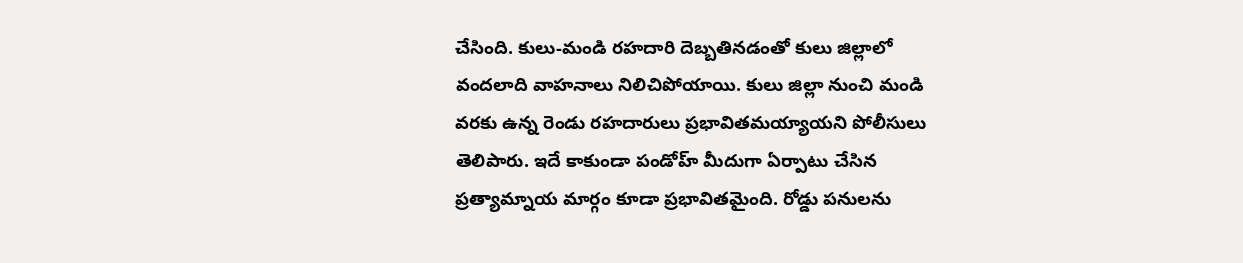చేసింది. కులు-మండి రహదారి దెబ్బతినడంతో కులు జిల్లాలో వందలాది వాహనాలు నిలిచిపోయాయి. కులు జిల్లా నుంచి మండి వరకు ఉన్న రెండు రహదారులు ప్రభావితమయ్యాయని పోలీసులు తెలిపారు. ఇదే కాకుండా పండోహ్ మీదుగా ఏర్పాటు చేసిన ప్రత్యామ్నాయ మార్గం కూడా ప్రభావితమైంది. రోడ్డు పనులను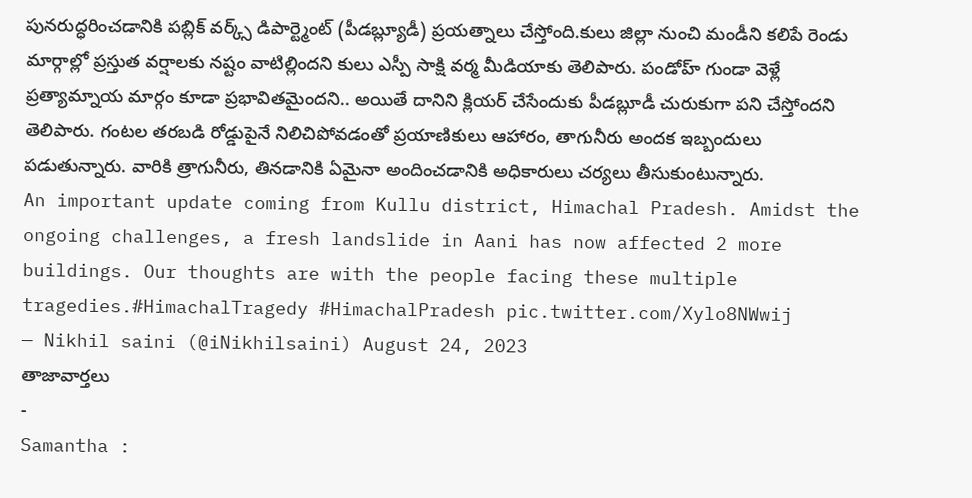పునరుద్ధరించడానికి పబ్లిక్ వర్క్స్ డిపార్ట్మెంట్ (పీడబ్ల్యూడీ) ప్రయత్నాలు చేస్తోంది.కులు జిల్లా నుంచి మండీని కలిపే రెండు మార్గాల్లో ప్రస్తుత వర్షాలకు నష్టం వాటిల్లిందని కులు ఎస్పీ సాక్షి వర్మ మీడియాకు తెలిపారు. పండోహ్ గుండా వెళ్లే ప్రత్యామ్నాయ మార్గం కూడా ప్రభావితమైందని.. అయితే దానిని క్లియర్ చేసేందుకు పీడబ్లూడీ చురుకుగా పని చేస్తోందని తెలిపారు. గంటల తరబడి రోడ్డుపైనే నిలిచిపోవడంతో ప్రయాణికులు ఆహారం, తాగునీరు అందక ఇబ్బందులు పడుతున్నారు. వారికి త్రాగునీరు, తినడానికి ఏమైనా అందించడానికి అధికారులు చర్యలు తీసుకుంటున్నారు.
An important update coming from Kullu district, Himachal Pradesh. Amidst the ongoing challenges, a fresh landslide in Aani has now affected 2 more buildings. Our thoughts are with the people facing these multiple tragedies.#HimachalTragedy #HimachalPradesh pic.twitter.com/Xylo8NWwij
— Nikhil saini (@iNikhilsaini) August 24, 2023
తాజావార్తలు
-
Samantha :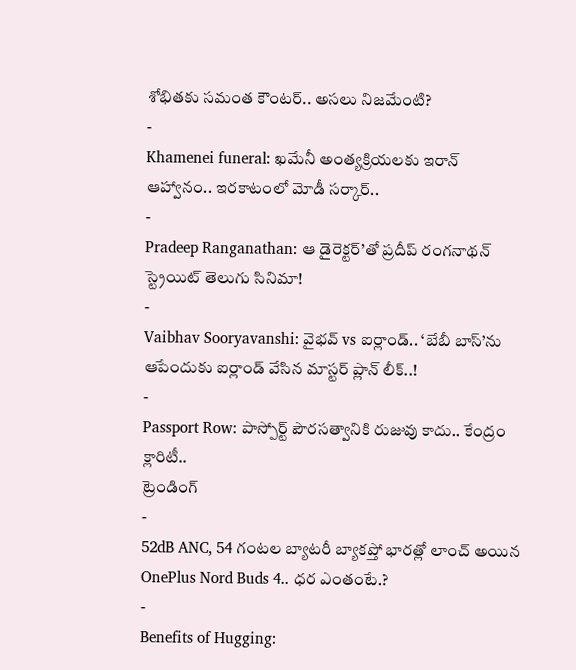శోభితకు సమంత కౌంటర్.. అసలు నిజమేంటి?
-
Khamenei funeral: ఖమేనీ అంత్యక్రియలకు ఇరాన్ ఆహ్వానం.. ఇరకాటంలో మోడీ సర్కార్..
-
Pradeep Ranganathan: ఆ డైరెక్టర్’తో ప్రదీప్ రంగనాథన్ స్ట్రెయిట్ తెలుగు సినిమా!
-
Vaibhav Sooryavanshi: వైభవ్ vs ఐర్లాండ్.. ‘బేబీ బాస్’ను ఆపేందుకు ఐర్లాండ్ వేసిన మాస్టర్ ప్లాన్ లీక్..!
-
Passport Row: పాస్పోర్ట్ పౌరసత్వానికి రుజువు కాదు.. కేంద్రం క్లారిటీ..
ట్రెండింగ్
-
52dB ANC, 54 గంటల బ్యాటరీ బ్యాకప్తో భారత్లో లాంచ్ అయిన OnePlus Nord Buds 4.. ధర ఎంతంటే.?
-
Benefits of Hugging: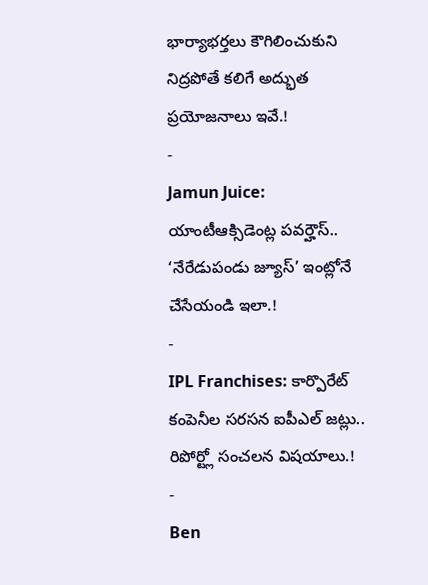భార్యాభర్తలు కౌగిలించుకుని నిద్రపోతే కలిగే అద్భుత ప్రయోజనాలు ఇవే.!
-
Jamun Juice: యాంటీఆక్సిడెంట్ల పవర్హౌస్.. ‘నేరేడుపండు జ్యూస్’ ఇంట్లోనే చేసేయండి ఇలా.!
-
IPL Franchises: కార్పొరేట్ కంపెనీల సరసన ఐపీఎల్ జట్లు.. రిపోర్ట్లో సంచలన విషయాలు.!
-
Ben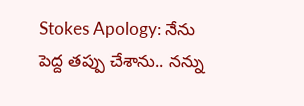Stokes Apology: నేను పెద్ద తప్పు చేశాను.. నన్ను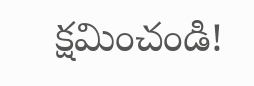క్షమించండి!